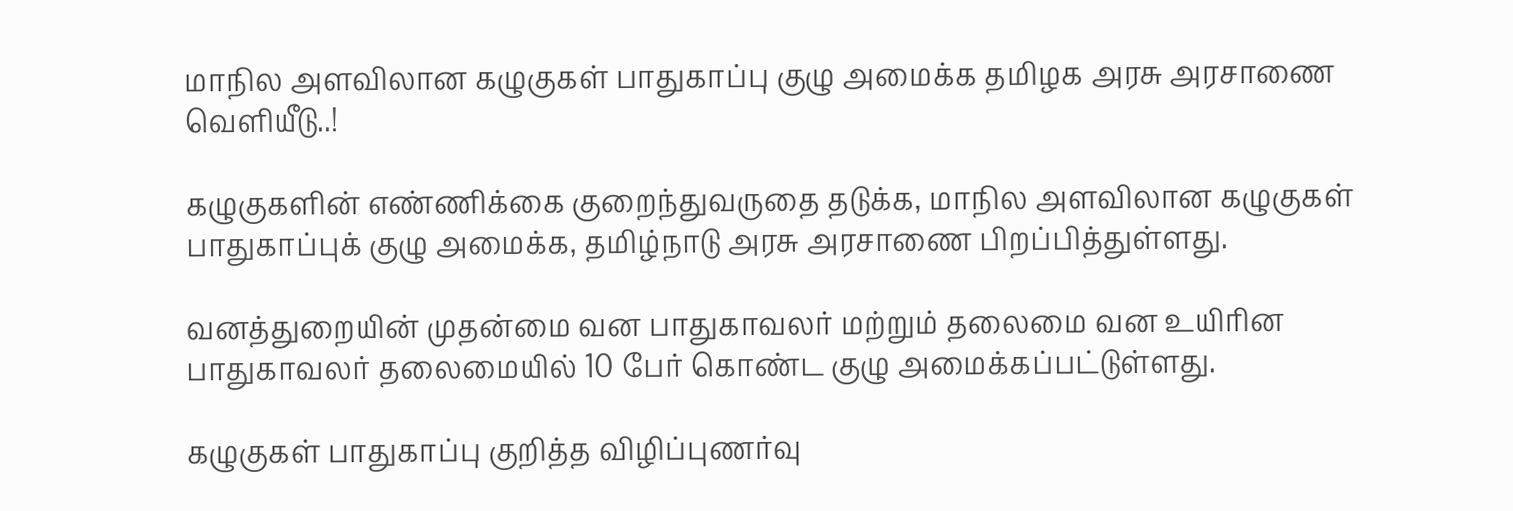மாநில அளவிலான கழுகுகள் பாதுகாப்பு குழு அமைக்க தமிழக அரசு அரசாணை வெளியீடு..!

கழுகுகளின் எண்ணிக்கை குறைந்துவருதை தடுக்க, மாநில அளவிலான கழுகுகள் பாதுகாப்புக் குழு அமைக்க, தமிழ்நாடு அரசு அரசாணை பிறப்பித்துள்ளது.

வனத்துறையின் முதன்மை வன பாதுகாவலர் மற்றும் தலைமை வன உயிரின பாதுகாவலர் தலைமையில் 10 பேர் கொண்ட குழு அமைக்கப்பட்டுள்ளது.

கழுகுகள் பாதுகாப்பு குறித்த விழிப்புணர்வு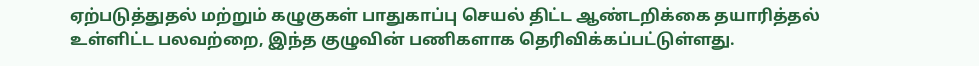ஏற்படுத்துதல் மற்றும் கழுகுகள் பாதுகாப்பு செயல் திட்ட ஆண்டறிக்கை தயாரித்தல் உள்ளிட்ட பலவற்றை, இந்த குழுவின் பணிகளாக தெரிவிக்கப்பட்டுள்ளது.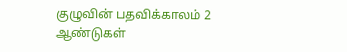குழுவின் பதவிக்காலம் 2 ஆண்டுகள்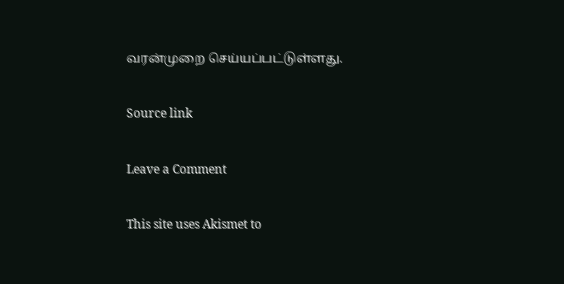வரன்முறை செய்யப்பட்டுள்ளது.

Source link

Leave a Comment

This site uses Akismet to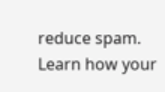reduce spam. Learn how your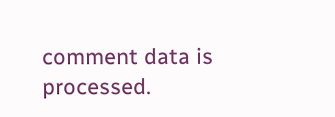comment data is processed.